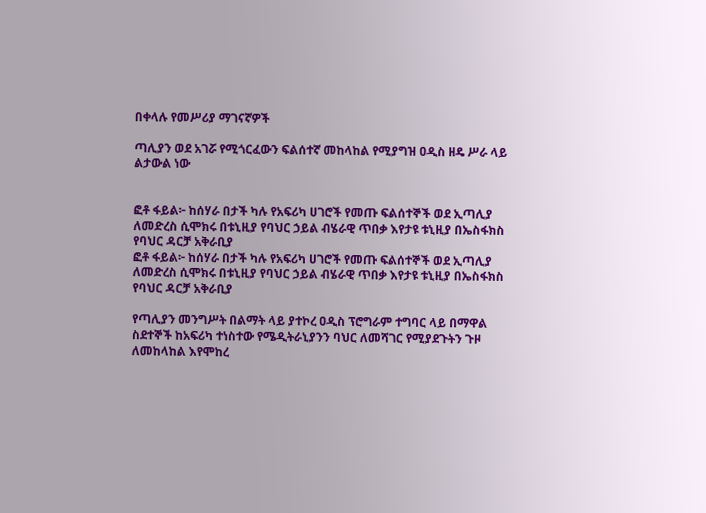በቀላሉ የመሥሪያ ማገናኛዎች

ጣሊያን ወደ አገሯ የሚጎርፈውን ፍልሰተኛ መከላከል የሚያግዝ ዐዲስ ዘዴ ሥራ ላይ ልታውል ነው


ፎቶ ፋይል፦ ከሰሃራ በታች ካሉ የአፍሪካ ሀገሮች የመጡ ፍልሰተኞች ወደ ኢጣሊያ ለመድረስ ሲሞክሩ በቱኒዚያ የባህር ኃይል ብሄራዊ ጥበቃ እየታዩ ቱኒዚያ በኤስፋክስ የባህር ዳርቻ አቅራቢያ
ፎቶ ፋይል፦ ከሰሃራ በታች ካሉ የአፍሪካ ሀገሮች የመጡ ፍልሰተኞች ወደ ኢጣሊያ ለመድረስ ሲሞክሩ በቱኒዚያ የባህር ኃይል ብሄራዊ ጥበቃ እየታዩ ቱኒዚያ በኤስፋክስ የባህር ዳርቻ አቅራቢያ

የጣሊያን መንግሥት በልማት ላይ ያተኮረ ዐዲስ ፕሮግራም ተግባር ላይ በማዋል ስደተኞች ከአፍሪካ ተነስተው የሜዲትራኒያንን ባህር ለመሻገር የሚያደጉትን ጉዞ ለመከላከል እየሞከረ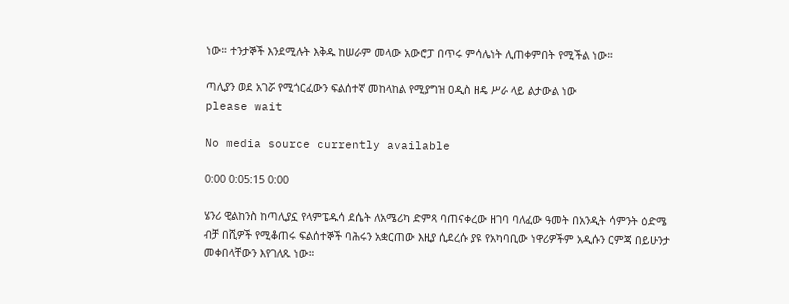ነው። ተንታኞች እንደሚሉት እቅዱ ከሠራም መላው አውሮፓ በጥሩ ምሳሌነት ሊጠቀምበት የሚችል ነው።

ጣሊያን ወደ አገሯ የሚጎርፈውን ፍልሰተኛ መከላከል የሚያግዝ ዐዲስ ዘዴ ሥራ ላይ ልታውል ነው
please wait

No media source currently available

0:00 0:05:15 0:00

ሄንሪ ዊልከንስ ከጣሊያኗ የላምፔዱሳ ደሴት ለአሜሪካ ድምጻ ባጠናቀረው ዘገባ ባለፈው ዓመት በአንዲት ሳምንት ዕድሜ ብቻ በሺዎች የሚቆጠሩ ፍልሰተኞች ባሕሩን አቋርጠው እዚያ ሲደረሱ ያዩ የአካባቢው ነዋሪዎችም አዲሱን ርምጃ በይሁንታ መቀበላቸውን እየገለጹ ነው።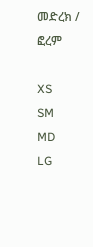መድረክ / ፎረም

XS
SM
MD
LG